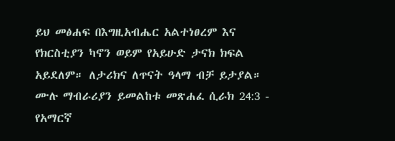ይህ መፅሐፍ በእግዚአብሔር አልተነፀረም እና የክርስቲያን ካኖን ወይም የአይሁድ ታናክ ክፍል አይደለም። ለታሪክና ለጥናት ዓላማ ብቻ ይታያል። ሙሉ ማብራሪያን ይመልከቱ መጽሐፈ ሲራክ 24:3 - የአማርኛ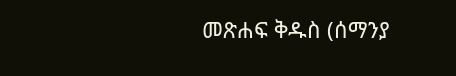መጽሐፍ ቅዱስ (ሰማንያ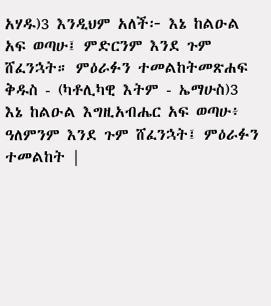አሃዱ)3 እንዲህም አለች፦ እኔ ከልዑል አፍ ወጣሁ፤ ምድርንም እንደ ጉም ሸፈንኋት። ምዕራፉን ተመልከትመጽሐፍ ቅዱስ - (ካቶሊካዊ እትም - ኤማሁስ)3 እኔ ከልዑል እግዚአብሔር አፍ ወጣሁ፥ ዓለምንም እንደ ጉም ሸፈንኋት፤ ምዕራፉን ተመልከት |